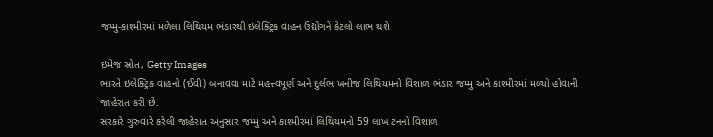જમ્મુ-કાશ્મીરમાં મળેલા લિથિયમ ભંડારથી ઇલેક્ટ્રિક વાહન ઉદ્યોગને કેટલો લાભ થશે

ઇમેજ સ્રોત, Getty Images
ભારતે ઇલેક્ટ્રિક વાહનો (ઈવી) બનાવવા માટે મહત્ત્વપૂર્ણ અને દુર્લભ ખનીજ લિથિયમનો વિશાળ ભંડાર જમ્મુ અને કાશ્મીરમાં મળ્યો હોવાની જાહેરાત કરી છે.
સરકારે ગુરુવારે કરેલી જાહેરાત અનુસાર જમ્મુ અને કાશ્મીરમાં લિથિયમનો 59 લાખ ટનનો વિશાળ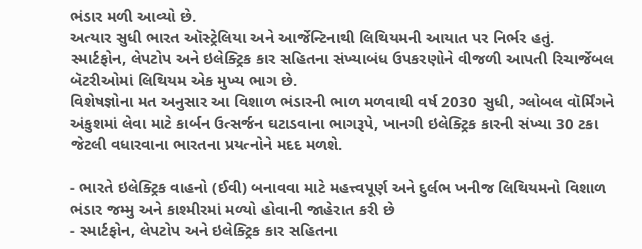ભંડાર મળી આવ્યો છે.
અત્યાર સુધી ભારત ઑસ્ટ્રેલિયા અને આર્જેન્ટિનાથી લિથિયમની આયાત પર નિર્ભર હતું.
સ્માર્ટફોન, લેપટોપ અને ઇલેક્ટ્રિક કાર સહિતના સંખ્યાબંધ ઉપકરણોને વીજળી આપતી રિચાર્જેબલ બૅટરીઓમાં લિથિયમ એક મુખ્ય ભાગ છે.
વિશેષજ્ઞોના મત અનુસાર આ વિશાળ ભંડારની ભાળ મળવાથી વર્ષ 2030 સુધી, ગ્લોબલ વૉર્મિંગને અંકુશમાં લેવા માટે કાર્બન ઉત્સર્જન ઘટાડવાના ભાગરૂપે, ખાનગી ઇલેક્ટ્રિક કારની સંખ્યા 30 ટકા જેટલી વધારવાના ભારતના પ્રયત્નોને મદદ મળશે.

- ભારતે ઇલેક્ટ્રિક વાહનો (ઈવી) બનાવવા માટે મહત્ત્વપૂર્ણ અને દુર્લભ ખનીજ લિથિયમનો વિશાળ ભંડાર જમ્મુ અને કાશ્મીરમાં મળ્યો હોવાની જાહેરાત કરી છે
- સ્માર્ટફોન, લેપટોપ અને ઇલેક્ટ્રિક કાર સહિતના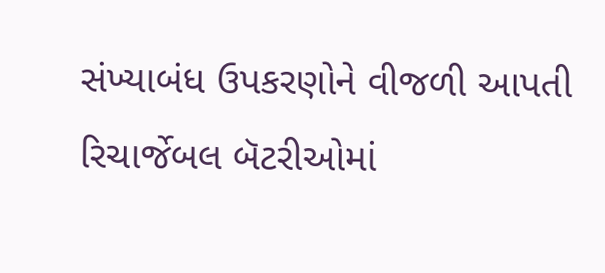સંખ્યાબંધ ઉપકરણોને વીજળી આપતી રિચાર્જેબલ બૅટરીઓમાં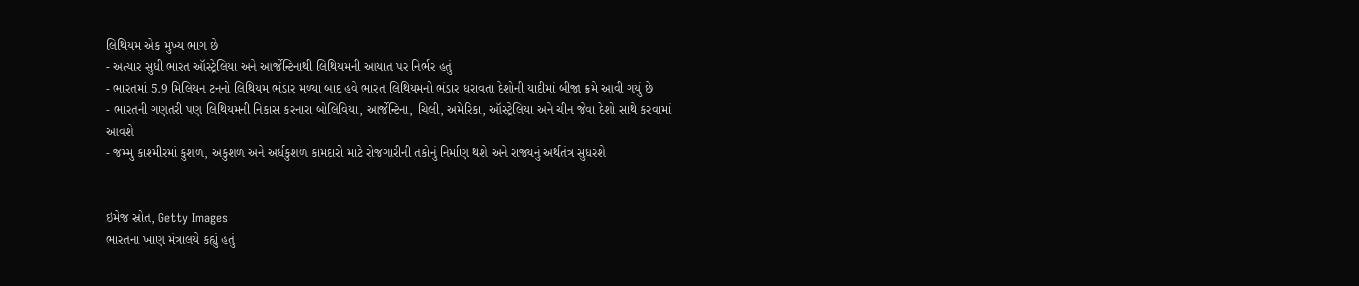લિથિયમ એક મુખ્ય ભાગ છે
- અત્યાર સુધી ભારત ઑસ્ટ્રેલિયા અને આર્જેન્ટિનાથી લિથિયમની આયાત પર નિર્ભર હતું
- ભારતમાં 5.9 મિલિયન ટનનો લિથિયમ ભંડાર મળ્યા બાદ હવે ભારત લિથિયમનો ભંડાર ધરાવતા દેશોની યાદીમાં બીજા ક્રમે આવી ગયું છે
- ભારતની ગણતરી પણ લિથિયમની નિકાસ કરનારા બોલિવિયા, આર્જેન્ટિના, ચિલી, અમેરિકા, ઑસ્ટ્રેલિયા અને ચીન જેવા દેશો સાથે કરવામાં આવશે
- જમ્મુ કાશ્મીરમાં કુશળ, અકુશળ અને અર્ધકુશળ કામદારો માટે રોજગારીની તકોનું નિર્માણ થશે અને રાજ્યનું અર્થતંત્ર સુધરશે


ઇમેજ સ્રોત, Getty Images
ભારતના ખાણ મંત્રાલયે કહ્યું હતું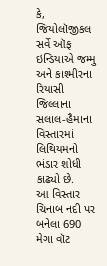કે, જિયોલૉજીકલ સર્વે ઑફ ઇન્ડિયાએ જમ્મુ અને કાશ્મીરના રિયાસી જિલ્લાના સલાલ-હૈમાના વિસ્તારમાં લિથિયમનો ભંડાર શોધી કાઢ્યો છે.
આ વિસ્તાર ચિનાબ નદી પર બનેલા 690 મેગા વૉટ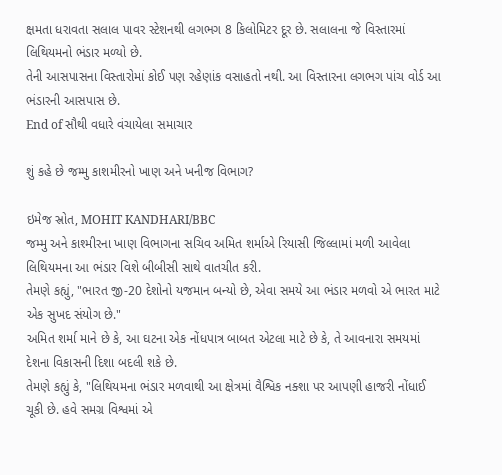ક્ષમતા ધરાવતા સલાલ પાવર સ્ટેશનથી લગભગ 8 કિલોમિટર દૂર છે. સલાલના જે વિસ્તારમાં લિથિયમનો ભંડાર મળ્યો છે.
તેની આસપાસના વિસ્તારોમાં કોઈ પણ રહેણાંક વસાહતો નથી. આ વિસ્તારના લગભગ પાંચ વોર્ડ આ ભંડારની આસપાસ છે.
End of સૌથી વધારે વંચાયેલા સમાચાર

શું કહે છે જમ્મુ કાશમીરનો ખાણ અને ખનીજ વિભાગ?

ઇમેજ સ્રોત, MOHIT KANDHARI/BBC
જમ્મુ અને કાશ્મીરના ખાણ વિભાગના સચિવ અમિત શર્માએ રિયાસી જિલ્લામાં મળી આવેલા લિથિયમના આ ભંડાર વિશે બીબીસી સાથે વાતચીત કરી.
તેમણે કહ્યું, "ભારત જી-20 દેશોનો યજમાન બન્યો છે, એવા સમયે આ ભંડાર મળવો એ ભારત માટે એક સુખદ સંયોગ છે."
અમિત શર્મા માને છે કે, આ ઘટના એક નોંધપાત્ર બાબત એટલા માટે છે કે, તે આવનારા સમયમાં દેશના વિકાસની દિશા બદલી શકે છે.
તેમણે કહ્યું કે, "લિથિયમના ભંડાર મળવાથી આ ક્ષેત્રમાં વૈશ્વિક નક્શા પર આપણી હાજરી નોંધાઈ ચૂકી છે. હવે સમગ્ર વિશ્વમાં એ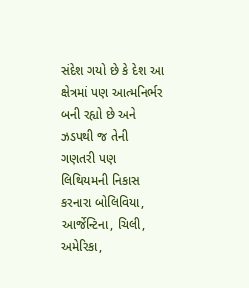સંદેશ ગયો છે કે દેશ આ ક્ષેત્રમાં પણ આત્મનિર્ભર બની રહ્યો છે અને ઝડપથી જ તેની ગણતરી પણ લિથિયમની નિકાસ કરનારા બોલિવિયા, આર્જેન્ટિના, ચિલી, અમેરિકા,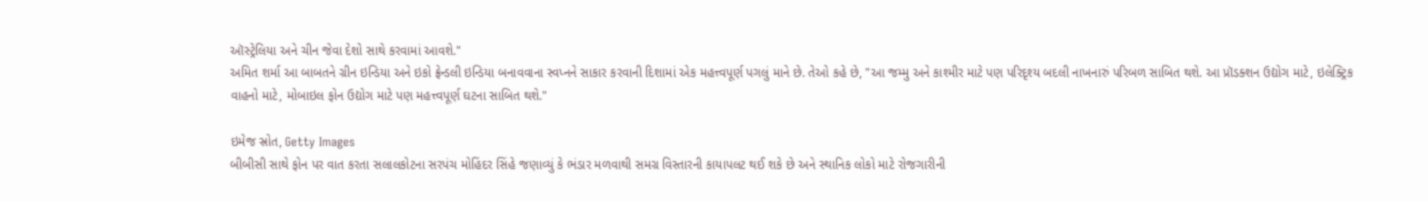ઑસ્ટ્રેલિયા અને ચીન જેવા દેશો સાથે કરવામાં આવશે."
અમિત શર્મા આ બાબતને ગ્રીન ઇન્ડિયા અને ઇકો ફ્રેન્ડલી ઇન્ડિયા બનાવવાના સ્વપ્નને સાકાર કરવાની દિશામાં એક મહત્ત્વપૂર્ણ પગલું માને છે. તેઓ કહે છે, "આ જમ્મુ અને કાશ્મીર માટે પણ પરિદૃશ્ય બદલી નાખનારું પરિબળ સાબિત થશે. આ પ્રૉડક્શન ઉદ્યોગ માટે, ઇલેક્ટ્રિક વાહનો માટે, મોબાઇલ ફોન ઉદ્યોગ માટે પણ મહત્ત્વપૂર્ણ ઘટના સાબિત થશે."

ઇમેજ સ્રોત, Getty Images
બીબીસી સાથે ફોન પર વાત કરતા સલાલકોટના સરપંચ મોહિંદર સિંહે જણાવ્યું કે ભંડાર મળવાથી સમગ્ર વિસ્તારની કાયાપલટ થઈ શકે છે અને સ્થાનિક લોકો માટે રોજગારીની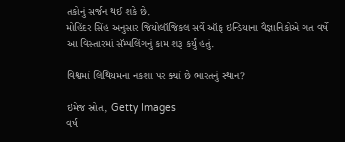તકોનું સર્જન થઈ શકે છે.
મોહિંદર સિંહ અનુસાર જિયોલૉજિકલ સર્વે ઑફ ઇન્ડિયાના વૈજ્ઞાનિકોએ ગત વર્ષે આ વિસ્તારમાં સૅમ્પલિંગનું કામ શરૂ કર્યું હતું.

વિશ્વમાં લિથિયમના નકશા પર ક્યાં છે ભારતનું સ્થાન?

ઇમેજ સ્રોત, Getty Images
વર્ષ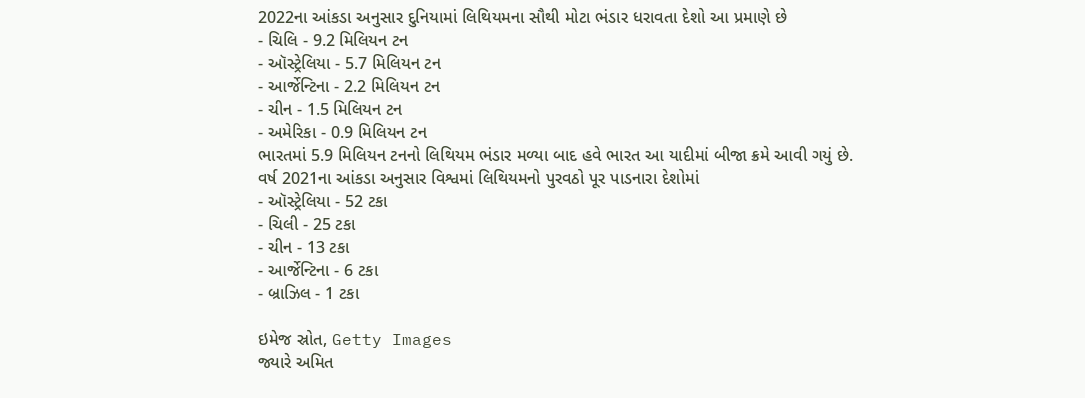2022ના આંકડા અનુસાર દુનિયામાં લિથિયમના સૌથી મોટા ભંડાર ધરાવતા દેશો આ પ્રમાણે છે
- ચિલિ - 9.2 મિલિયન ટન
- ઑસ્ટ્રેલિયા - 5.7 મિલિયન ટન
- આર્જેન્ટિના - 2.2 મિલિયન ટન
- ચીન - 1.5 મિલિયન ટન
- અમેરિકા - 0.9 મિલિયન ટન
ભારતમાં 5.9 મિલિયન ટનનો લિથિયમ ભંડાર મળ્યા બાદ હવે ભારત આ યાદીમાં બીજા ક્રમે આવી ગયું છે.
વર્ષ 2021ના આંકડા અનુસાર વિશ્વમાં લિથિયમનો પુરવઠો પૂર પાડનારા દેશોમાં
- ઑસ્ટ્રેલિયા - 52 ટકા
- ચિલી - 25 ટકા
- ચીન - 13 ટકા
- આર્જેન્ટિના - 6 ટકા
- બ્રાઝિલ - 1 ટકા

ઇમેજ સ્રોત, Getty Images
જ્યારે અમિત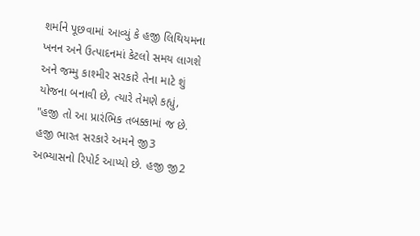શર્માને પૂછવામાં આવ્યું કે હજી લિથિયમના ખનન અને ઉત્પાદનમાં કેટલો સમય લાગશે અને જમ્મુ કાશ્મીર સરકારે તેના માટે શું યોજના બનાવી છે, ત્યારે તેમણે કહ્યું, "હજી તો આ પ્રારંભિક તબક્કામાં જ છે. હજી ભારત સરકારે અમને જી3 અભ્યાસનો રિપોર્ટ આપ્યો છે. હજી જી2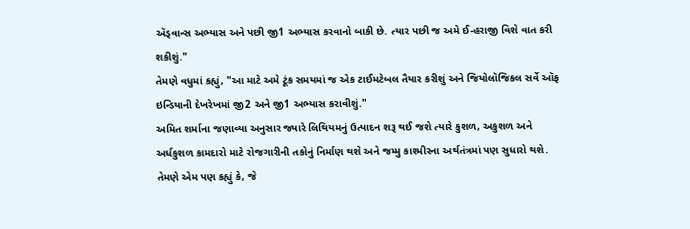ઍડ્વાન્સ અભ્યાસ અને પછી જી1 અભ્યાસ કરવાનો બાકી છે. ત્યાર પછી જ અમે ઈ-હરાજી વિશે વાત કરી શકીશું."
તેમણે વધુમાં કહ્યું, "આ માટે અમે ટૂંક સમયમાં જ એક ટાઈમટેબલ તૈયાર કરીશું અને જિયોલૉજિકલ સર્વે ઑફ ઇન્ડિયાની દેખરેખમાં જી2 અને જી1 અભ્યાસ કરાવીશું."
અમિત શર્માના જણાવ્યા અનુસાર જ્યારે લિથિયમનું ઉત્પાદન શરૂ થઈ જશે ત્યારે કુશળ, અકુશળ અને અર્ધકુશળ કામદારો માટે રોજગારીની તકોનું નિર્માણ થશે અને જમ્મુ કાશ્મીરના અર્થતંત્રમાં પણ સુધારો થશે.
તેમણે એમ પણ કહ્યું કે, જે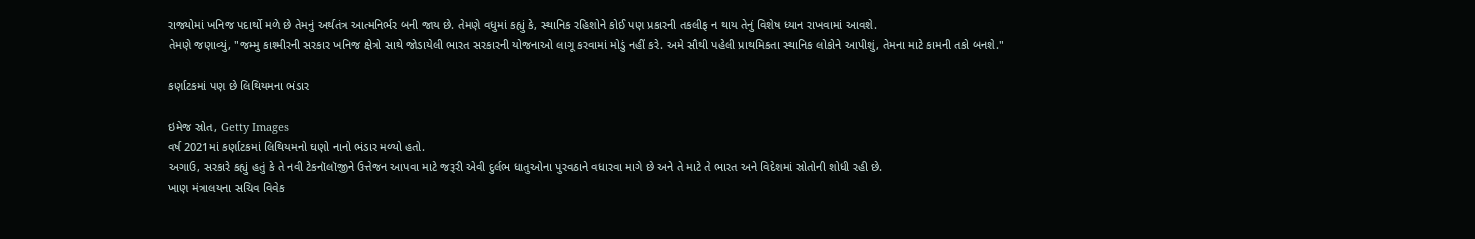રાજ્યોમાં ખનિજ પદાર્થો મળે છે તેમનું અર્થતંત્ર આત્મનિર્ભર બની જાય છે. તેમણે વધુમાં કહ્યું કે, સ્થાનિક રહિશોને કોઈ પણ પ્રકારની તકલીફ ન થાય તેનું વિશેષ ધ્યાન રાખવામાં આવશે.
તેમણે જણાવ્યું, "જમ્મુ કાશ્મીરની સરકાર ખનિજ ક્ષેત્રો સાથે જોડાયેલી ભારત સરકારની યોજનાઓ લાગૂ કરવામાં મોડું નહીં કરે. અમે સૌથી પહેલી પ્રાથમિકતા સ્થાનિક લોકોને આપીશું, તેમના માટે કામની તકો બનશે."

કર્ણાટકમાં પણ છે લિથિયમના ભંડાર

ઇમેજ સ્રોત, Getty Images
વર્ષ 2021માં કર્ણાટકમાં લિથિયમનો ઘણો નાનો ભંડાર મળ્યો હતો.
અગાઉ, સરકારે કહ્યું હતું કે તે નવી ટેકનૉલૉજીને ઉત્તેજન આપવા માટે જરૂરી એવી દુર્લભ ધાતુઓના પુરવઠાને વધારવા માગે છે અને તે માટે તે ભારત અને વિદેશમાં સ્રોતોની શોધી રહી છે.
ખાણ મંત્રાલયના સચિવ વિવેક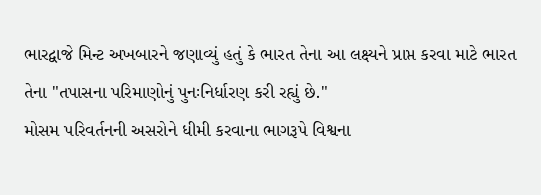ભારદ્વાજે મિન્ટ અખબારને જણાવ્યું હતું કે ભારત તેના આ લક્ષ્યને પ્રાપ્ત કરવા માટે ભારત તેના "તપાસના પરિમાણોનું પુનઃનિર્ધારણ કરી રહ્યું છે."
મોસમ પરિવર્તનની અસરોને ધીમી કરવાના ભાગરૂપે વિશ્વના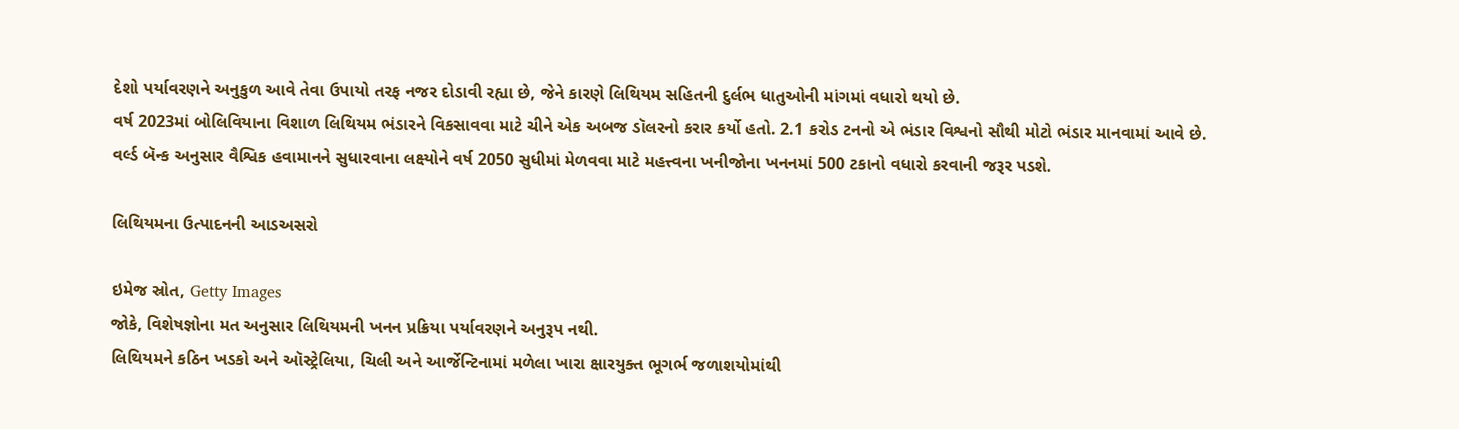દેશો પર્યાવરણને અનુકુળ આવે તેવા ઉપાયો તરફ નજર દોડાવી રહ્યા છે, જેને કારણે લિથિયમ સહિતની દુર્લભ ધાતુઓની માંગમાં વધારો થયો છે.
વર્ષ 2023માં બોલિવિયાના વિશાળ લિથિયમ ભંડારને વિકસાવવા માટે ચીને એક અબજ ડૉલરનો કરાર કર્યો હતો. 2.1 કરોડ ટનનો એ ભંડાર વિશ્વનો સૌથી મોટો ભંડાર માનવામાં આવે છે.
વર્લ્ડ બૅન્ક અનુસાર વૈશ્વિક હવામાનને સુધારવાના લક્ષ્યોને વર્ષ 2050 સુધીમાં મેળવવા માટે મહત્ત્વના ખનીજોના ખનનમાં 500 ટકાનો વધારો કરવાની જરૂર પડશે.

લિથિયમના ઉત્પાદનની આડઅસરો

ઇમેજ સ્રોત, Getty Images
જોકે, વિશેષજ્ઞોના મત અનુસાર લિથિયમની ખનન પ્રક્રિયા પર્યાવરણને અનુરૂપ નથી.
લિથિયમને કઠિન ખડકો અને ઑસ્ટ્રેલિયા, ચિલી અને આર્જેન્ટિનામાં મળેલા ખારા ક્ષારયુક્ત ભૂગર્ભ જળાશયોમાંથી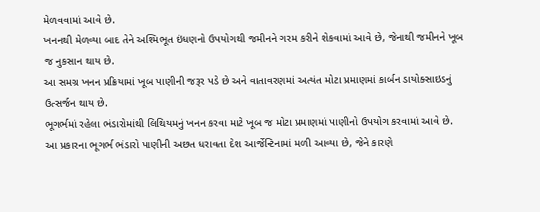મેળવવામાં આવે છે.
ખનનથી મેળવ્યા બાદ તેને અશ્મિભૂત ઇંધણનો ઉપયોગથી જમીનને ગરમ કરીને શેકવામાં આવે છે, જેનાથી જમીનને ખૂબ જ નુકસાન થાય છે.
આ સમગ્ર ખનન પ્રક્રિયામાં ખૂબ પાણીની જરૂર પડે છે અને વાતાવરણમાં અત્યંત મોટા પ્રમાણમાં કાર્બન ડાયોક્સાઇડનું ઉત્સર્જન થાય છે.
ભૂગર્ભમાં રહેલા ભંડારોમાંથી લિથિયમનું ખનન કરવા માટે ખૂબ જ મોટા પ્રમાણમાં પાણીનો ઉપયોગ કરવામાં આવે છે. આ પ્રકારના ભૂગર્ભ ભંડારો પાણીની અછત ધરાવતા દેશ આર્જેન્ટિનામાં મળી આવ્યા છે, જેને કારણે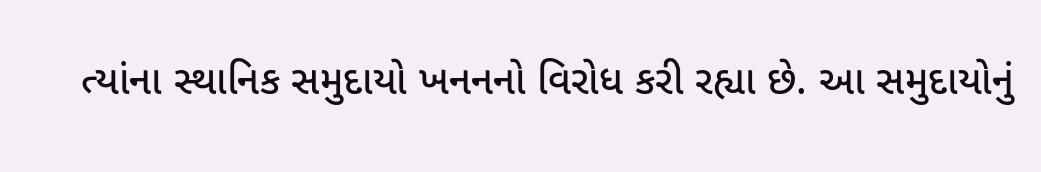ત્યાંના સ્થાનિક સમુદાયો ખનનનો વિરોધ કરી રહ્યા છે. આ સમુદાયોનું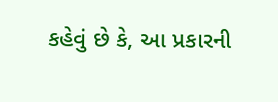કહેવું છે કે, આ પ્રકારની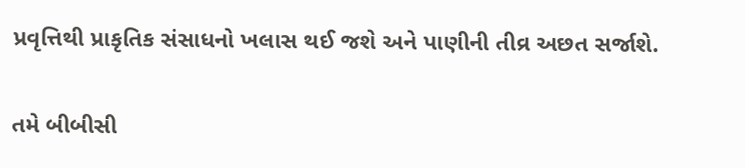પ્રવૃત્તિથી પ્રાકૃતિક સંસાધનો ખલાસ થઈ જશે અને પાણીની તીવ્ર અછત સર્જાશે.

તમે બીબીસી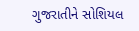ગુજરાતીને સોશિયલ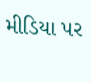મીડિયા પર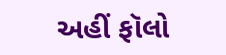અહીં ફૉલો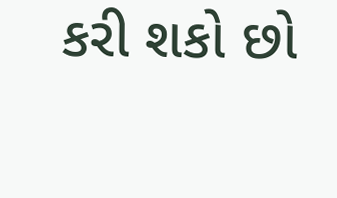કરી શકો છો